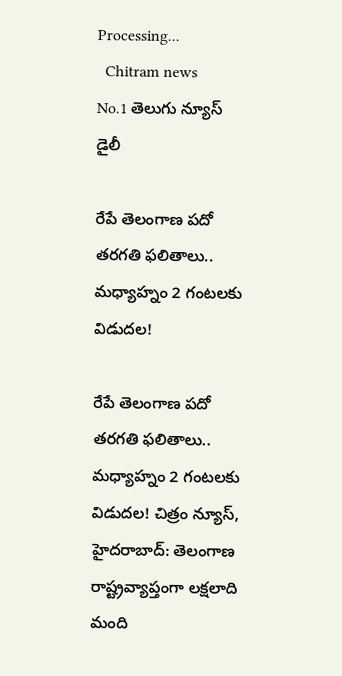Processing...
  Chitram news
No.1 తెలుగు న్యూస్ డైలీ

రేపే తెలంగాణ పదో తరగతి ఫలితాలు.. మధ్యాహ్నం 2 గంటలకు విడుదల!

రేపే తెలంగాణ పదో తరగతి ఫలితాలు.. మధ్యాహ్నం 2 గంటలకు విడుదల! చిత్రం న్యూస్, హైదరాబాద్: తెలంగాణ రాష్ట్రవ్యాప్తంగా లక్షలాది మంది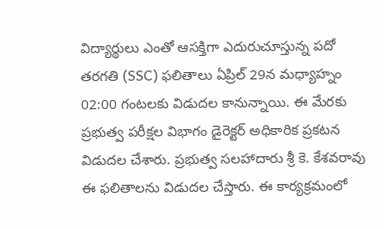విద్యార్థులు ఎంతో ఆసక్తిగా ఎదురుచూస్తున్న పదో తరగతి (SSC) ఫలితాలు ఏప్రిల్ 29న మధ్యాహ్నం 02:00 గంటలకు విడుదల కానున్నాయి. ఈ మేరకు ప్రభుత్వ పరీక్షల విభాగం డైరెక్టర్ అధికారిక ప్రకటన విడుదల చేశారు. ప్రభుత్వ సలహాదారు శ్రీ కె. కేశవరావు ఈ ఫలితాలను విడుదల చేస్తారు. ఈ కార్యక్రమంలో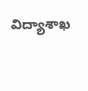విద్యాశాఖ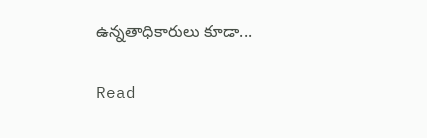ఉన్నతాధికారులు కూడా...

Read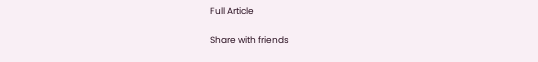Full Article

Share with friends